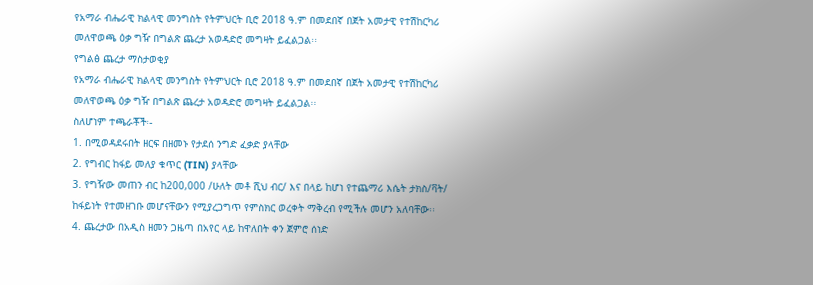የአማራ ብሔራዊ ክልላዊ መንግስት የትምህርት ቢሮ 2018 ዓ.ም በመደበኛ በጀት አመታዊ የተሽከርካሪ መለዋወጫ ዕቃ ግዥ በግልጽ ጨረታ አወዳድሮ መግዛት ይፈልጋል፡፡
የግልፅ ጨረታ ማስታወቂያ
የአማራ ብሔራዊ ክልላዊ መንግስት የትምህርት ቢሮ 2018 ዓ.ም በመደበኛ በጀት አመታዊ የተሽከርካሪ መለዋወጫ ዕቃ ግዥ በግልጽ ጨረታ አወዳድሮ መግዛት ይፈልጋል፡፡
ስለሆነም ተጫራቾች፡-
1. በሚወዳደሩበት ዘርፍ በዘመኑ የታደሰ ንግድ ፈቃድ ያላቸው
2. የግብር ከፋይ መለያ ቁጥር (TIN) ያላቸው
3. የግዥው መጠን ብር ከ200,000 /ሁለት መቶ ሺህ ብር/ እና በላይ ከሆነ የተጨማሪ እሴት ታክስ/ቫት/ ከፋይነት የተመዘገቡ መሆናቸውን የሚያረጋግጥ የምስክር ወረቀት ማቅረብ የሚችሉ መሆን አለባቸው፡፡
4. ጨረታው በአዲስ ዘመን ጋዜጣ በአየር ላይ ከዋለበት ቀን ጀምሮ ሰነድ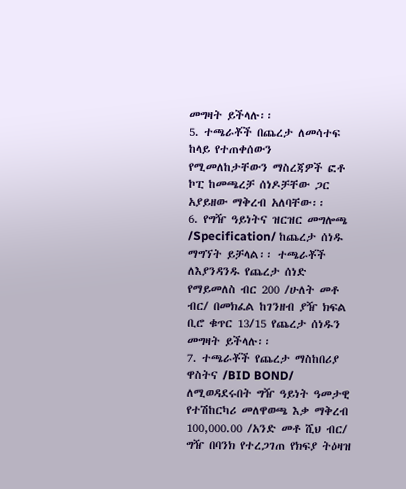መግዛት ይችላሉ፡፡
5. ተጫራቾች በጨረታ ለመሳተፍ ከላይ የተጠቀሰውን የሚመለከታቸውን ማስረጃዎች ፎቶ ኮፒ ከመጫረቻ ሰነዶቻቸው ጋር አያይዘው ማቅረብ አለባቸው፡፡
6. የግዥ ዓይነትና ዝርዝር መግሎጫ /Specification/ ከጨረታ ሰነዱ ማግኘት ይቻላል፡፡ ተጫራቾች ለእያንዳንዱ የጨረታ ሰነድ የማይመለስ ብር 200 /ሁለት መቶ ብር/ በመክፈል ከገንዘብ ያዥ ክፍል ቢሮ ቁጥር 13/15 የጨረታ ሰነዱን መግዛት ይችላሉ፡፡
7. ተጫራቾች የጨረታ ማስከበሪያ ዋስትና /BID BOND/ ለሚወዳደሩበት ግዥ ዓይነት ዓመታዊ የተሽከርካሪ መለዋወጫ እቃ ማቅረብ 100,000.00 /አንድ መቶ ሺህ ብር/ ግዥ በባንክ የተረጋገጠ የክፍያ ትዕዛዝ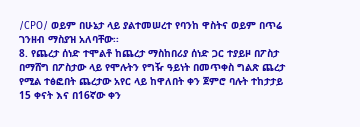/CPO/ ወይም በሁኔታ ላይ ያልተመሠረተ የባንከ ዋስትና ወይም በጥሬ ገንዘብ ማስያዝ አለባቸው፡፡
8. የጨረታ ሰነድ ተሞልቶ ከጨረታ ማስከበሪያ ሰነድ ጋር ተያይዞ በፖስታ በማሸግ በፖስታው ላይ የሞሉትን የግዥ ዓይነት በመጥቀስ ግልጽ ጨረታ የሚል ተፅፎበት ጨረታው አየር ላይ ከዋለበት ቀን ጀምሮ ባሉት ተከታታይ 15 ቀናት እና በ16ኛው ቀን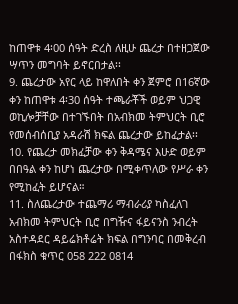ከጠዋቱ 4፡00 ሰዓት ድረስ ለዚሁ ጨረታ በተዘጋጀው ሣጥን መግባት ይኖርበታል፡፡
9. ጨረታው አየር ላይ ከዋለበት ቀን ጀምሮ በ16ኛው ቀን ከጠዋቱ 4፡30 ሰዓት ተጫራቾች ወይም ህጋዊ ወኪሎቻቸው በተገኙበት በአብክመ ትምህርት ቢሮ የመሰብሰቢያ አዳራሽ ክፍል ጨረታው ይከፈታል፡፡
10. የጨረታ መክፈቻው ቀን ቅዳሜና እሁድ ወይም በበዓል ቀን ከሆነ ጨረታው በሚቀጥለው የሥራ ቀን የሚከፈት ይሆናል።
11. ስለጨረታው ተጨማሪ ማብራሪያ ካስፈለገ አብክመ ትምህርት ቢሮ በግዥና ፋይናንስ ንብረት አስተዳደር ዳይሬክቶሬት ክፍል በግንባር በመቅረብ በፋክስ ቁጥር 058 222 0814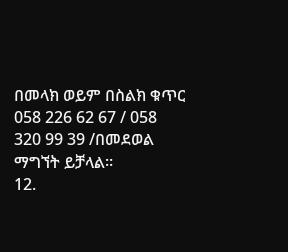በመላክ ወይም በስልክ ቁጥር 058 226 62 67 / 058 320 99 39 /በመደወል ማግኘት ይቻላል።
12.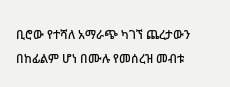ቢሮው የተሻለ አማራጭ ካገኘ ጨረታውን በከፊልም ሆነ በሙሉ የመሰረዝ መብቱ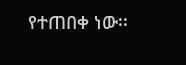የተጠበቀ ነው፡፡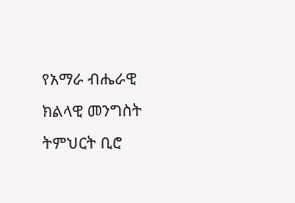የአማራ ብሔራዊ ክልላዊ መንግስት ትምህርት ቢሮ